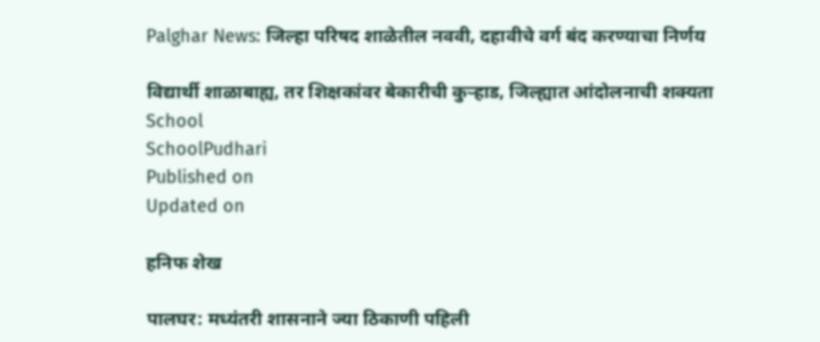Palghar News: जिल्हा परिषद शाळेतील नववी, दहावीचे वर्ग बंद करण्याचा निर्णय

विद्यार्थी शाळाबाह्य, तर शिक्षकांवर बेकारीची कुऱ्हाड, जिल्ह्यात आंदोलनाची शक्यता
School
SchoolPudhari
Published on
Updated on

हनिफ शेख

पालघर: मध्यंतरी शासनाने ज्या ठिकाणी पहिली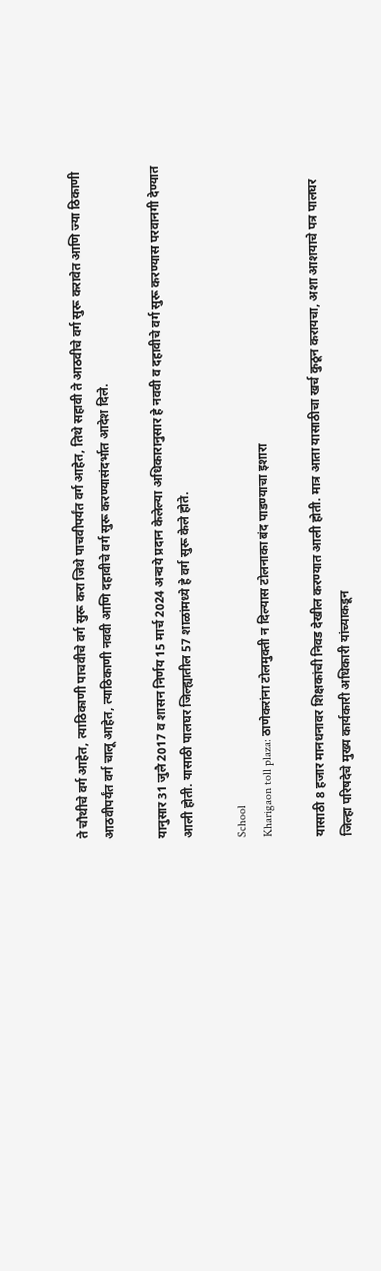ते चौथीचे वर्ग आहेत, त्याठिकाणी पाचवीचे वर्ग सुरू करा जिथे पाचवीपर्यंत वर्ग आहेत, तिथे सहावी ते आठवीचे वर्ग सुरू करावेत आणि ज्या ठिकाणी आठवीपर्यंत वर्ग चालू आहेत, त्याठिकाणी नववी आणि दहावीचे वर्ग सुरू करण्यासंदर्भात आदेश दिले.

यानुसार 31 जुलै 2017 व शासन निर्णय 15 मार्च 2024 अन्वये प्रदान केलेल्या अधिकारानुसार हे नववी व दहावीचे वर्ग सुरू करण्यास परवानगी देण्यात आली होती. यासाठी पालघर जिल्ह्यातील 57 शाळांमध्ये हे वर्ग सुरू केले होते.

School
Kharigaon toll plaza: ठाणेकरांना टोलमुक्ती न दिल्यास टोलनाका बंद पाडण्याचा इशारा

यासाठी 8 हजार मानधनावर शिक्षकांची निवड देखील करण्यात आली होती. मात्र आता यासाठीचा खर्च कुठून करायचा, अशा आशयाचे पत्र पालघर जिल्हा परिषदेचे मुख्य कार्यकारी अधिकारी यांच्याकडून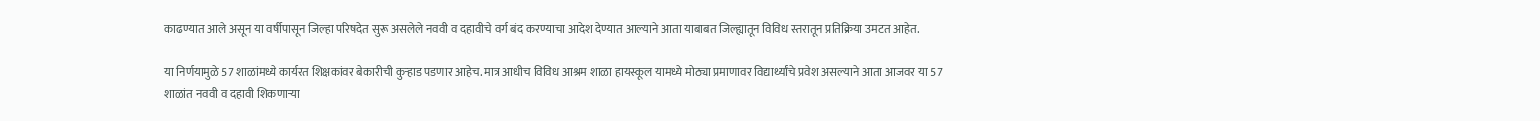काढण्यात आले असून या वर्षीपासून जिल्हा परिषदेत सुरू असलेले नववी व दहावीचे वर्ग बंद करण्याचा आदेश देण्यात आल्याने आता याबाबत जिल्ह्यातून विविध स्तरातून प्रतिक्रिया उमटत आहेत.

या निर्णयामुळे 57 शाळांमध्ये कार्यरत शिक्षकांवर बेकारीची कुऱ्हाड पडणार आहेच. मात्र आधीच विविध आश्रम शाळा हायस्कूल यामध्ये मोठ्या प्रमाणावर विद्यार्थ्यांचे प्रवेश असल्याने आता आजवर या 57 शाळांत नववी व दहावी शिकणाऱ्या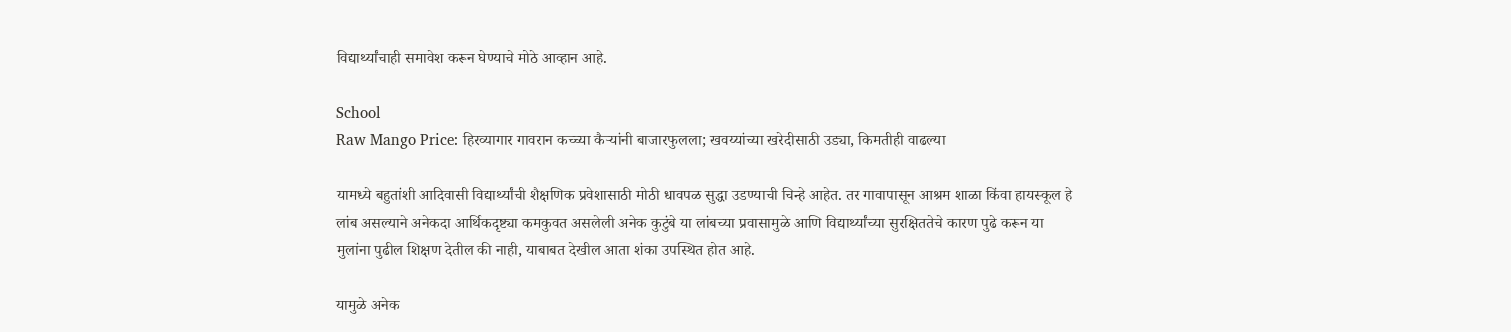विद्यार्थ्यांचाही समावेश करून घेण्याचे मोठे आव्हान आहे.

School
Raw Mango Price: हिरव्यागार गावरान कच्च्या कैऱ्यांनी बाजारफुलला; खवय्यांच्या खरेदीसाठी उड्या, किमतीही वाढल्या

यामध्ये बहुतांशी आदिवासी विद्यार्थ्यांची शैक्षणिक प्रवेशासाठी मोठी धावपळ सुद्धा उडण्याची चिन्हे आहेत. तर गावापासून आश्रम शाळा किंवा हायस्कूल हे लांब असल्याने अनेकदा आर्थिकदृष्ट्या कमकुवत असलेली अनेक कुटुंबे या लांबच्या प्रवासामुळे आणि विद्यार्थ्यांच्या सुरक्षिततेचे कारण पुढे करून या मुलांना पुढील शिक्षण देतील की नाही, याबाबत देखील आता शंका उपस्थित होत आहे.

यामुळे अनेक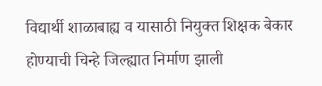विद्यार्थी शाळाबाह्य व यासाठी नियुक्त शिक्षक बेकार होण्याची चिन्हे जिल्ह्यात निर्माण झाली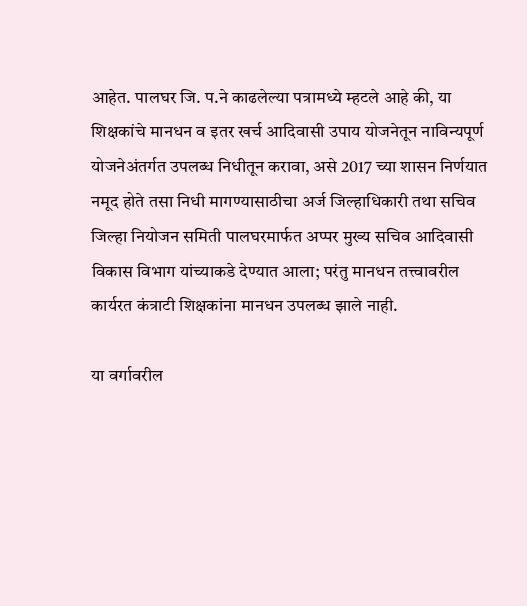आहेत. पालघर जि. प.ने काढलेल्या पत्रामध्ये म्हटले आहे की, या शिक्षकांचे मानधन व इतर खर्च आदिवासी उपाय योजनेतून नाविन्यपूर्ण योजनेअंतर्गत उपलब्ध निधीतून करावा, असे 2017 च्या शासन निर्णयात नमूद होते तसा निधी मागण्यासाठीचा अर्ज जिल्हाधिकारी तथा सचिव जिल्हा नियोजन समिती पालघरमार्फत अप्पर मुख्य सचिव आदिवासी विकास विभाग यांच्याकडे देण्यात आला; परंतु मानधन तत्त्वावरील कार्यरत कंत्राटी शिक्षकांना मानधन उपलब्ध झाले नाही.

या वर्गावरील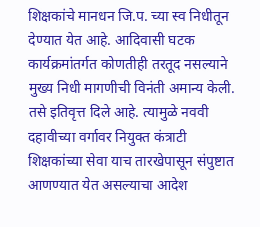शिक्षकांचे मानधन जि.प. च्या स्व निधीतून देण्यात येत आहे. आदिवासी घटक कार्यक्रमांतर्गत कोणतीही तरतूद नसल्याने मुख्य निधी मागणीची विनंती अमान्य केली. तसे इतिवृत्त दिले आहे. त्यामुळे नववी दहावीच्या वर्गावर नियुक्त कंत्राटी शिक्षकांच्या सेवा याच तारखेपासून संपुष्टात आणण्यात येत असल्याचा आदेश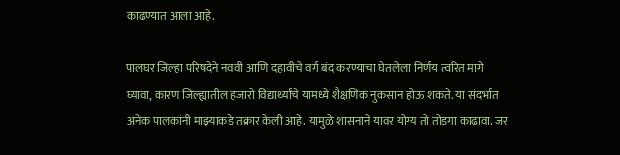काढण्यात आला आहे.

पालघर जिल्हा परिषदेने नववी आणि दहावीचे वर्ग बंद करण्याचा घेतलेला निर्णय त्वरित मागे घ्यावा, कारण जिल्ह्यातील हजारो विद्यार्थ्यांचे यामध्ये शैक्षणिक नुकसान होऊ शकते. या संदर्भात अनेक पालकांनी माझ्याकडे तक्रार केली आहे. यामुळे शासनाने यावर योग्य तो तोडगा काढावा. जर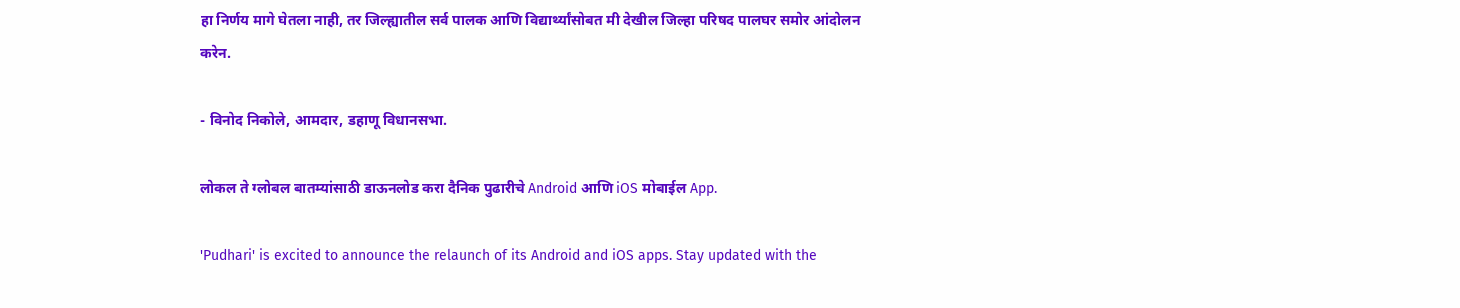हा निर्णय मागे घेतला नाही, तर जिल्ह्यातील सर्व पालक आणि विद्यार्थ्यांसोबत मी देखील जिल्हा परिषद पालघर समोर आंदोलन करेन.

- विनोद निकोले, आमदार, डहाणू विधानसभा.

लोकल ते ग्लोबल बातम्यांसाठी डाऊनलोड करा दैनिक पुढारीचे Android आणि iOS मोबाईल App.

'Pudhari' is excited to announce the relaunch of its Android and iOS apps. Stay updated with the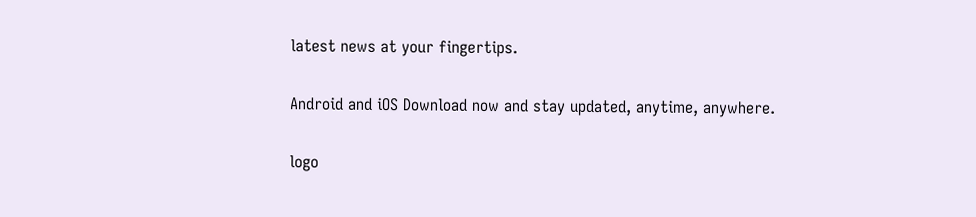latest news at your fingertips.

Android and iOS Download now and stay updated, anytime, anywhere.

logo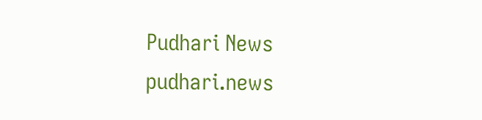Pudhari News
pudhari.news